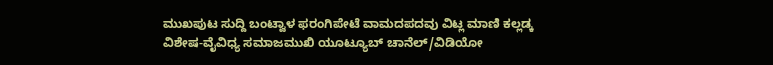ಮುಖಪುಟ ಸುದ್ದಿ ಬಂಟ್ವಾಳ ಫರಂಗಿಪೇಟೆ ವಾಮದಪದವು ವಿಟ್ಲ ಮಾಣಿ ಕಲ್ಲಡ್ಕ ವಿಶೇಷ-ವೈವಿಧ್ಯ ಸಮಾಜಮುಖಿ ಯೂಟ್ಯೂಬ್ ಚಾನೆಲ್/ವಿಡಿಯೋ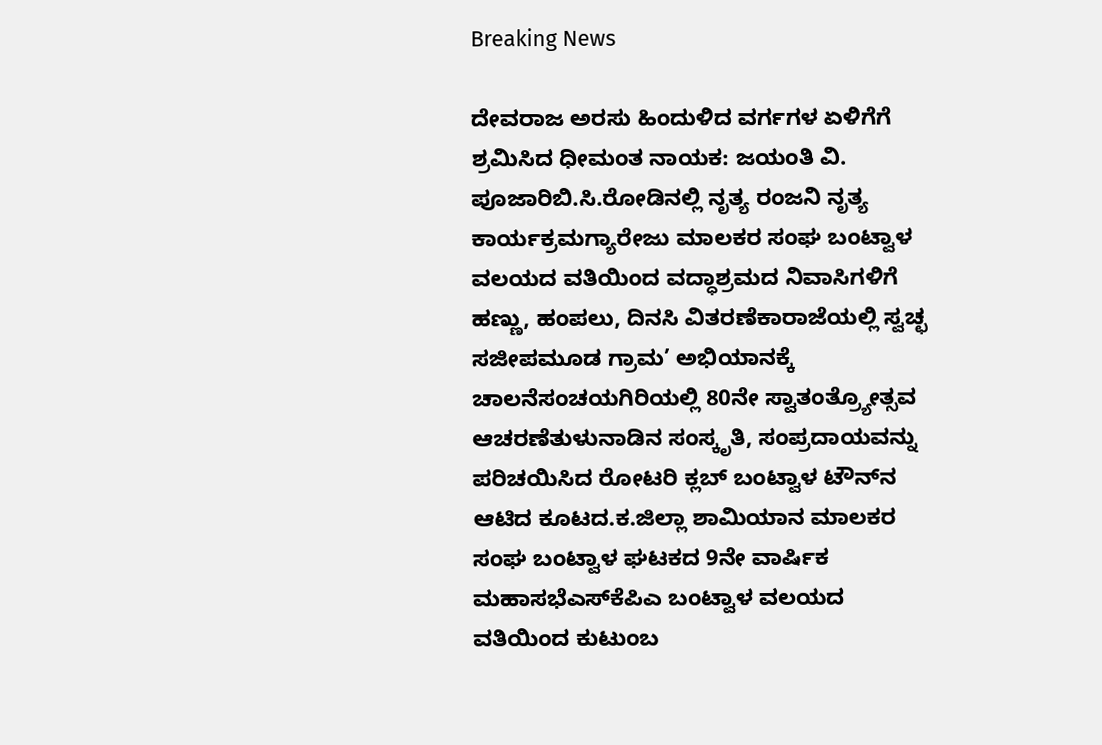Breaking News

ದೇವರಾಜ ಅರಸು ಹಿಂದುಳಿದ ವರ್ಗಗಳ ಏಳಿಗೆಗೆ ಶ್ರಮಿಸಿದ ಧೀಮಂತ ನಾಯಕ: ಜಯಂತಿ ವಿ. ಪೂಜಾರಿಬಿ.ಸಿ.ರೋಡಿನಲ್ಲಿ ನೃತ್ಯ ರಂಜನಿ ನೃತ್ಯ ಕಾರ್ಯಕ್ರಮಗ್ಯಾರೇಜು ಮಾಲಕರ ಸಂಘ ಬಂಟ್ವಾಳ ವಲಯದ ವತಿಯಿಂದ ವದ್ಧಾಶ್ರಮದ ನಿವಾಸಿಗಳಿಗೆ ಹಣ್ಣು, ಹಂಪಲು, ದಿನಸಿ ವಿತರಣೆಕಾರಾಜೆಯಲ್ಲಿ ಸ್ವಚ್ಛ ಸಜೀಪಮೂಡ ಗ್ರಾಮ’ ಅಭಿಯಾನಕ್ಕೆ ಚಾಲನೆಸಂಚಯಗಿರಿಯಲ್ಲಿ 80ನೇ ಸ್ವಾತಂತ್ರ್ಯೋತ್ಸವ ಆಚರಣೆತುಳುನಾಡಿನ ಸಂಸ್ಕೃತಿ, ಸಂಪ್ರದಾಯವನ್ನು ಪರಿಚಯಿಸಿದ ರೋಟರಿ ಕ್ಲಬ್ ಬಂಟ್ವಾಳ ಟೌನ್‌ನ ಆಟಿದ ಕೂಟದ.ಕ.ಜಿಲ್ಲಾ ಶಾಮಿಯಾನ ಮಾಲಕರ ಸಂಘ ಬಂಟ್ವಾಳ ಘಟಕದ ‌9ನೇ ವಾರ್ಷಿಕ ಮಹಾಸಭೆಎಸ್‌ಕೆಪಿಎ ಬಂಟ್ವಾಳ ವಲಯದ ವತಿಯಿಂದ ಕುಟುಂಬ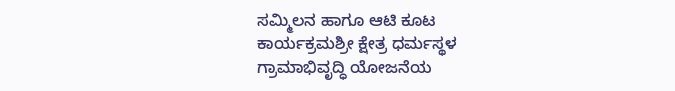ಸಮ್ಮಿಲನ ಹಾಗೂ ಆಟಿ ಕೂಟ ಕಾರ್ಯಕ್ರಮಶ್ರೀ ಕ್ಷೇತ್ರ ಧರ್ಮಸ್ಥಳ ಗ್ರಾಮಾಭಿವೃದ್ಧಿ ಯೋಜನೆಯ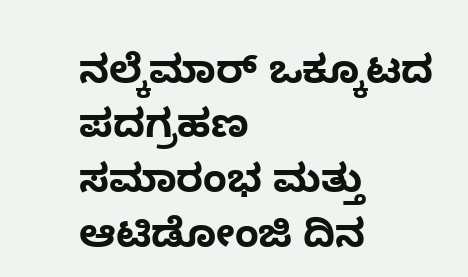ನಲ್ಕೆಮಾರ್ ಒಕ್ಕೂಟದ ಪದಗ್ರಹಣ ಸಮಾರಂಭ ಮತ್ತು ಆಟಿಡೋಂಜಿ ದಿನ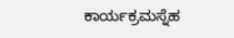ಕಾರ್ಯಕ್ರಮಸ್ನೆಹ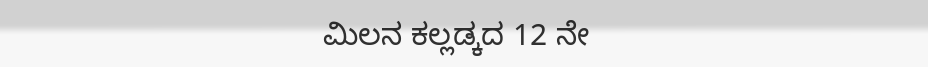ಮಿಲನ ಕಲ್ಲಡ್ಕದ 12 ನೇ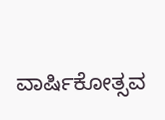ವಾರ್ಷಿಕೋತ್ಸವ